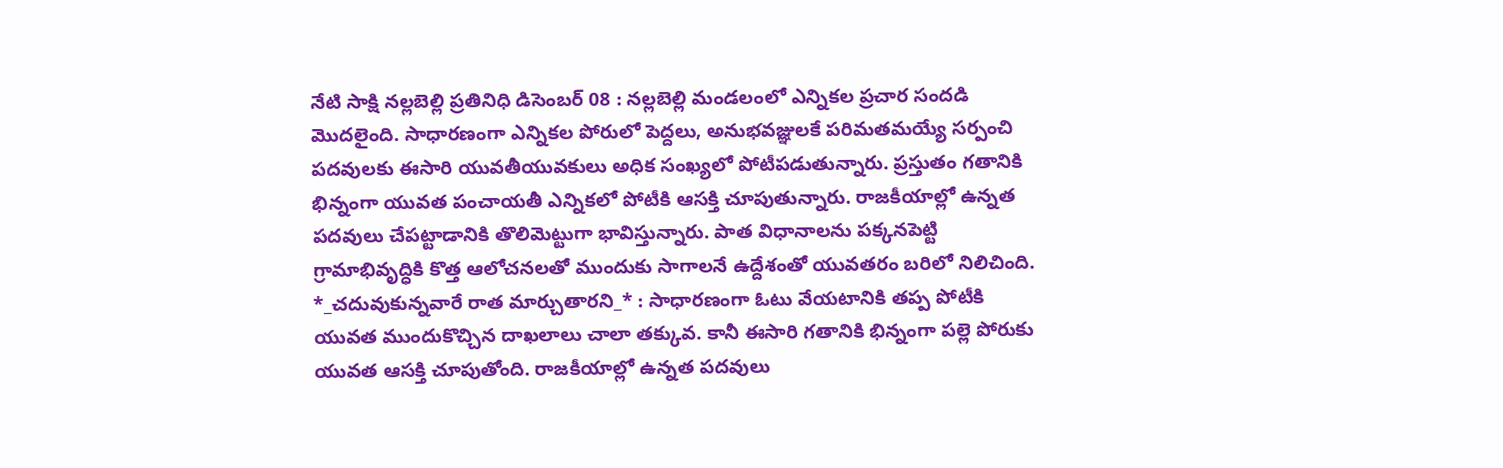నేటి సాక్షి నల్లబెల్లి ప్రతినిధి డిసెంబర్ 08 : నల్లబెల్లి మండలంలో ఎన్నికల ప్రచార సందడి మొదలైంది. సాధారణంగా ఎన్నికల పోరులో పెద్దలు, అనుభవజ్ఞులకే పరిమతమయ్యే సర్పంచి పదవులకు ఈసారి యువతీయువకులు అధిక సంఖ్యలో పోటీపడుతున్నారు. ప్రస్తుతం గతానికి భిన్నంగా యువత పంచాయతీ ఎన్నికలో పోటీకి ఆసక్తి చూపుతున్నారు. రాజకీయాల్లో ఉన్నత పదవులు చేపట్టాడానికి తొలిమెట్టుగా భావిస్తున్నారు. పాత విధానాలను పక్కనపెట్టి గ్రామాభివృద్ధికి కొత్త ఆలోచనలతో ముందుకు సాగాలనే ఉద్దేశంతో యువతరం బరిలో నిలిచింది. *_చదువుకున్నవారే రాత మార్చుతారని_* : సాధారణంగా ఓటు వేయటానికి తప్ప పోటీకి యువత ముందుకొచ్చిన దాఖలాలు చాలా తక్కువ. కానీ ఈసారి గతానికి భిన్నంగా పల్లె పోరుకు యువత ఆసక్తి చూపుతోంది. రాజకీయాల్లో ఉన్నత పదవులు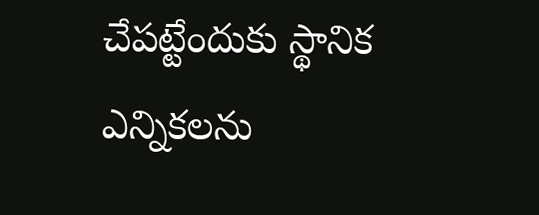చేపట్టేందుకు స్థానిక ఎన్నికలను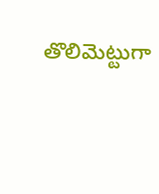తొలిమెట్టుగా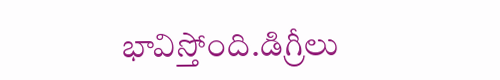భావిస్తోంది.డిగ్రీలు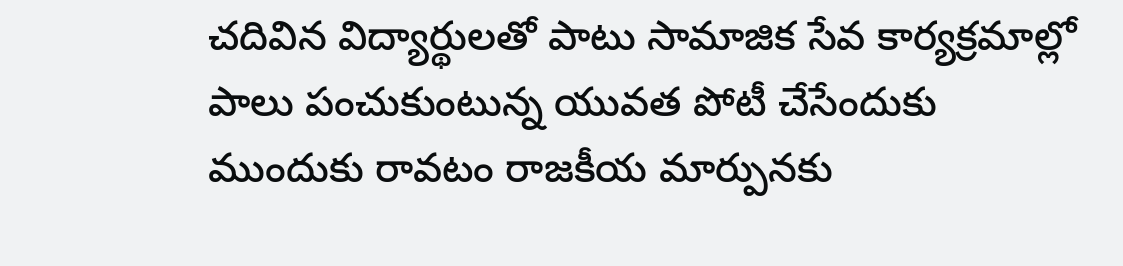చదివిన విద్యార్థులతో పాటు సామాజిక సేవ కార్యక్రమాల్లో పాలు పంచుకుంటున్న యువత పోటీ చేసేందుకు ముందుకు రావటం రాజకీయ మార్పునకు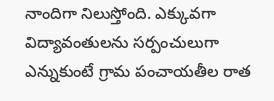నాందిగా నిలుస్తోంది. ఎక్కువగా విద్యావంతులను సర్పంచులుగా ఎన్నుకుంటే గ్రామ పంచాయతీల రాత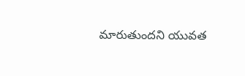మారుతుందని యువత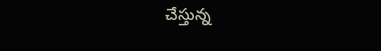చేస్తున్న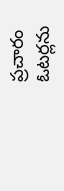ప్రచారం ఓటర్లను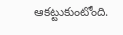ఆకట్టుకుంటోంది.